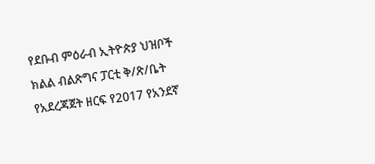የደቡብ ምዕራብ ኢትዮጵያ ህዝቦች ክልል ብልጽግና ፓርቲ ቅ/ጽ/ቤት የአደረጃጀት ዘርፍ የ2017 የአንደኛ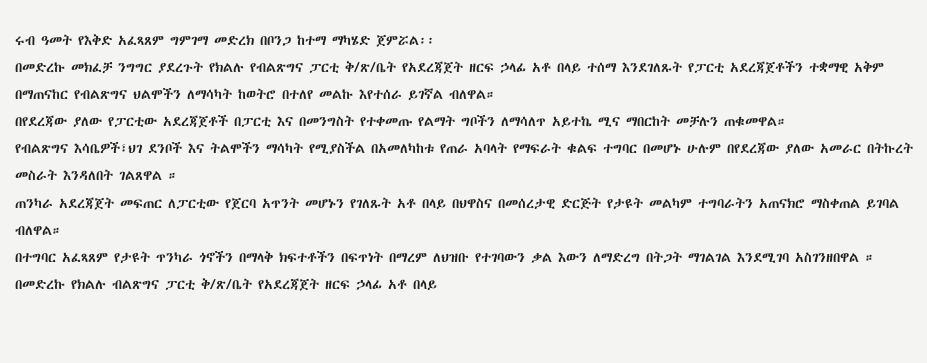ሩብ ዓመት የእቅድ አፈጻጸም ግምገማ መድረክ በቦንጋ ከተማ ማካሄድ ጀምሯል፡፡
በመድረኩ መክፈቻ ንግግር ያደረጉት የክልሉ የብልጽግና ፓርቲ ቅ/ጽ/ቤት የአደረጃጀት ዘርፍ ኃላፊ አቶ በላይ ተሰማ እንደገለጹት የፓርቲ አደረጃጀቶችን ተቋማዊ አቅም በማጠናከር የብልጽግና ህልሞችን ለማሳካት ከወትሮ በተለየ መልኩ እየተሰራ ይገኛል ብለዋል።
በየደረጃው ያለው የፓርቲው አደረጃጀቶች በፓርቲ እና በመንግስት የተቀመጡ የልማት ግቦችን ለማሳለጥ አይተኬ ሚና ማበርከት መቻሉን ጠቁመዋል።
የብልጽግና እሳቤዎች፣ህገ ደንቦች እና ትልሞችን ማሳካት የሚያስችል በአመለካከቱ የጠራ አባላት የማፍራት ቁልፍ ተግባር በመሆኑ ሁሉም በየደረጃው ያለው አመራር በትኩረት መስራት እንዳለበት ገልጸዋል ።
ጠንካራ አደረጃጀት መፍጠር ለፓርቲው የጀርባ አጥንት መሆኑን የገለጹት አቶ በላይ በህዋስና በመሰረታዊ ድርጅት የታዩት መልካም ተግባራትን አጠናክሮ ማስቀጠል ይገባል ብለዋል።
በተግባር አፈጻጸም የታዩት ጥንካራ ጎኖችን በማላቅ ክፍተቶችን በፍጥነት በማረም ለህዝቡ የተገባውን ቃል እውን ለማድረግ በትጋት ማገልገል እንደሚገባ አስገንዘበዋል ።
በመድረኩ የክልሉ ብልጽግና ፓርቲ ቅ/ጽ/ቤት የአደረጃጀት ዘርፍ ኃላፊ አቶ በላይ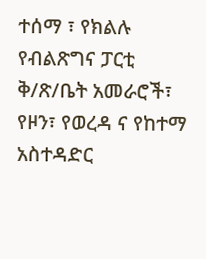ተሰማ ፣ የክልሉ የብልጽግና ፓርቲ ቅ/ጽ/ቤት አመራሮች፣ የዞን፣ የወረዳ ና የከተማ አስተዳድር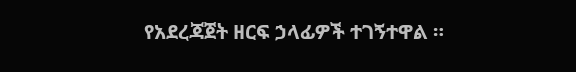የአደረጃጀት ዘርፍ ኃላፊዎች ተገኝተዋል ።